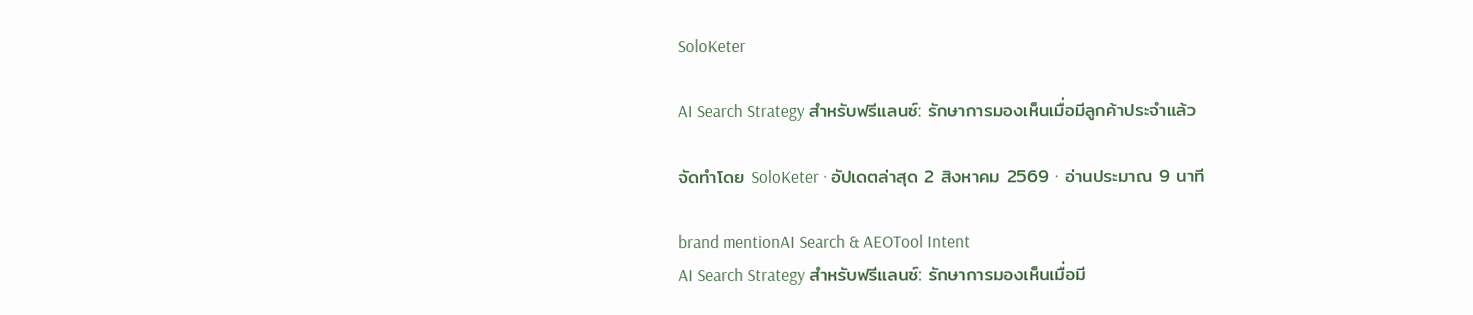SoloKeter

AI Search Strategy สำหรับฟรีแลนซ์: รักษาการมองเห็นเมื่อมีลูกค้าประจำแล้ว

จัดทำโดย SoloKeter · อัปเดตล่าสุด 2 สิงหาคม 2569 · อ่านประมาณ 9 นาที

brand mentionAI Search & AEOTool Intent
AI Search Strategy สำหรับฟรีแลนซ์: รักษาการมองเห็นเมื่อมี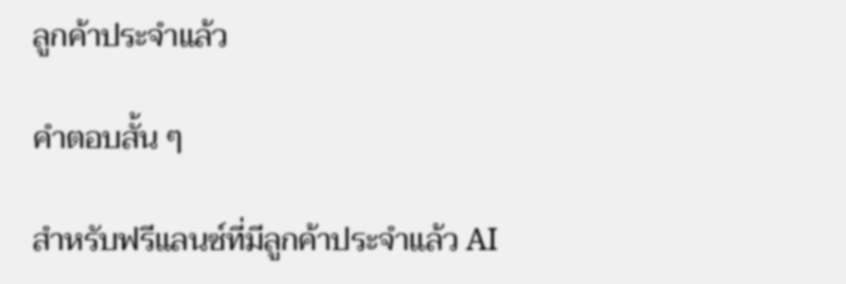ลูกค้าประจำแล้ว

คำตอบสั้น ๆ

สำหรับฟรีแลนซ์ที่มีลูกค้าประจำแล้ว AI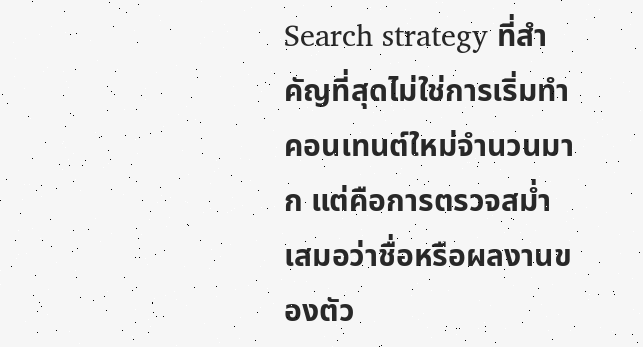Search strategy ที่สำคัญที่สุดไม่ใช่การเริ่มทำคอนเทนต์ใหม่จำนวนมาก แต่คือการตรวจสม่ำเสมอว่าชื่อหรือผลงานของตัว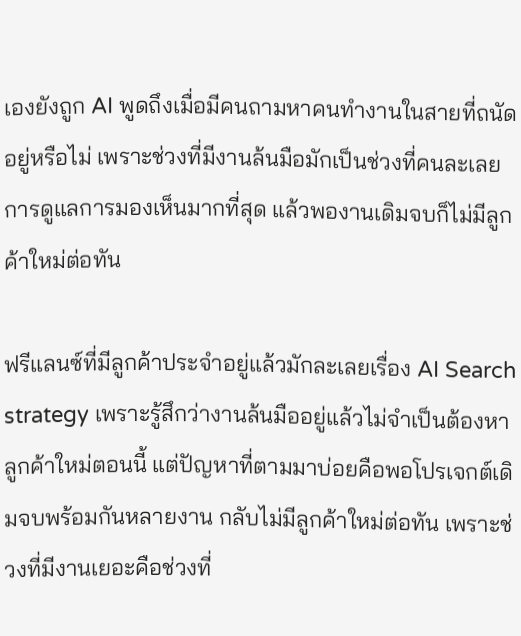เองยังถูก AI พูดถึงเมื่อมีคนถามหาคนทำงานในสายที่ถนัดอยู่หรือไม่ เพราะช่วงที่มีงานล้นมือมักเป็นช่วงที่คนละเลยการดูแลการมองเห็นมากที่สุด แล้วพองานเดิมจบก็ไม่มีลูกค้าใหม่ต่อทัน

ฟรีแลนซ์ที่มีลูกค้าประจำอยู่แล้วมักละเลยเรื่อง AI Search strategy เพราะรู้สึกว่างานล้นมืออยู่แล้วไม่จำเป็นต้องหาลูกค้าใหม่ตอนนี้ แต่ปัญหาที่ตามมาบ่อยคือพอโปรเจกต์เดิมจบพร้อมกันหลายงาน กลับไม่มีลูกค้าใหม่ต่อทัน เพราะช่วงที่มีงานเยอะคือช่วงที่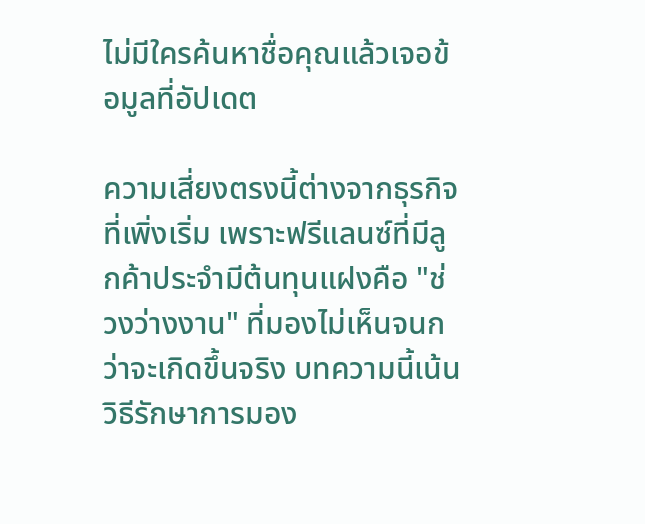ไม่มีใครค้นหาชื่อคุณแล้วเจอข้อมูลที่อัปเดต

ความเสี่ยงตรงนี้ต่างจากธุรกิจที่เพิ่งเริ่ม เพราะฟรีแลนซ์ที่มีลูกค้าประจำมีต้นทุนแฝงคือ "ช่วงว่างงาน" ที่มองไม่เห็นจนกว่าจะเกิดขึ้นจริง บทความนี้เน้นวิธีรักษาการมอง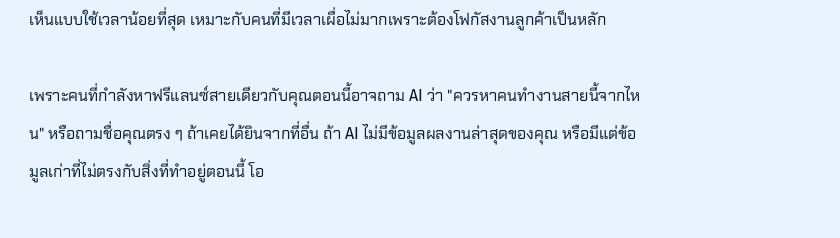เห็นแบบใช้เวลาน้อยที่สุด เหมาะกับคนที่มีเวลาเผื่อไม่มากเพราะต้องโฟกัสงานลูกค้าเป็นหลัก

เพราะคนที่กำลังหาฟรีแลนซ์สายเดียวกับคุณตอนนี้อาจถาม AI ว่า "ควรหาคนทำงานสายนี้จากไหน" หรือถามชื่อคุณตรง ๆ ถ้าเคยได้ยินจากที่อื่น ถ้า AI ไม่มีข้อมูลผลงานล่าสุดของคุณ หรือมีแต่ข้อมูลเก่าที่ไม่ตรงกับสิ่งที่ทำอยู่ตอนนี้ โอ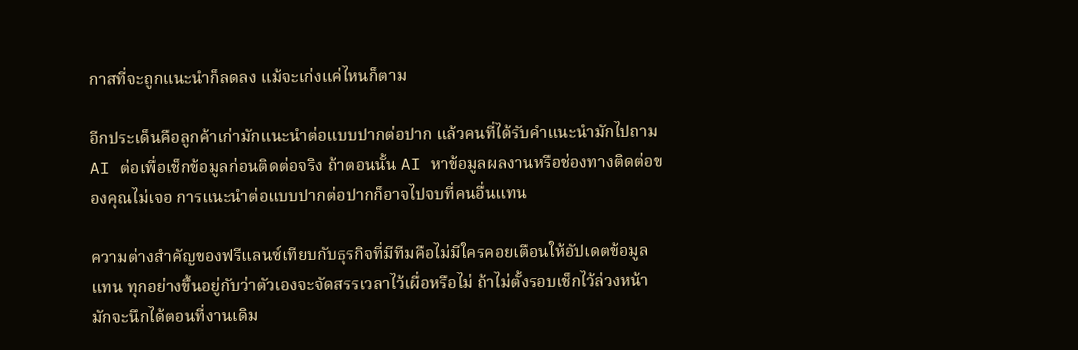กาสที่จะถูกแนะนำก็ลดลง แม้จะเก่งแค่ไหนก็ตาม

อีกประเด็นคือลูกค้าเก่ามักแนะนำต่อแบบปากต่อปาก แล้วคนที่ได้รับคำแนะนำมักไปถาม AI ต่อเพื่อเช็กข้อมูลก่อนติดต่อจริง ถ้าตอนนั้น AI หาข้อมูลผลงานหรือช่องทางติดต่อของคุณไม่เจอ การแนะนำต่อแบบปากต่อปากก็อาจไปจบที่คนอื่นแทน

ความต่างสำคัญของฟรีแลนซ์เทียบกับธุรกิจที่มีทีมคือไม่มีใครคอยเตือนให้อัปเดตข้อมูลแทน ทุกอย่างขึ้นอยู่กับว่าตัวเองจะจัดสรรเวลาไว้เผื่อหรือไม่ ถ้าไม่ตั้งรอบเช็กไว้ล่วงหน้า มักจะนึกได้ตอนที่งานเดิม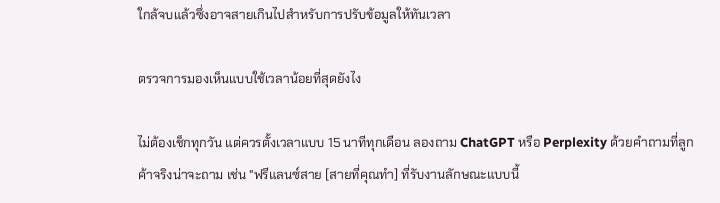ใกล้จบแล้วซึ่งอาจสายเกินไปสำหรับการปรับข้อมูลให้ทันเวลา

ตรวจการมองเห็นแบบใช้เวลาน้อยที่สุดยังไง

ไม่ต้องเช็กทุกวัน แต่ควรตั้งเวลาแบบ 15 นาทีทุกเดือน ลองถาม ChatGPT หรือ Perplexity ด้วยคำถามที่ลูกค้าจริงน่าจะถาม เช่น "ฟรีแลนซ์สาย [สายที่คุณทำ] ที่รับงานลักษณะแบบนี้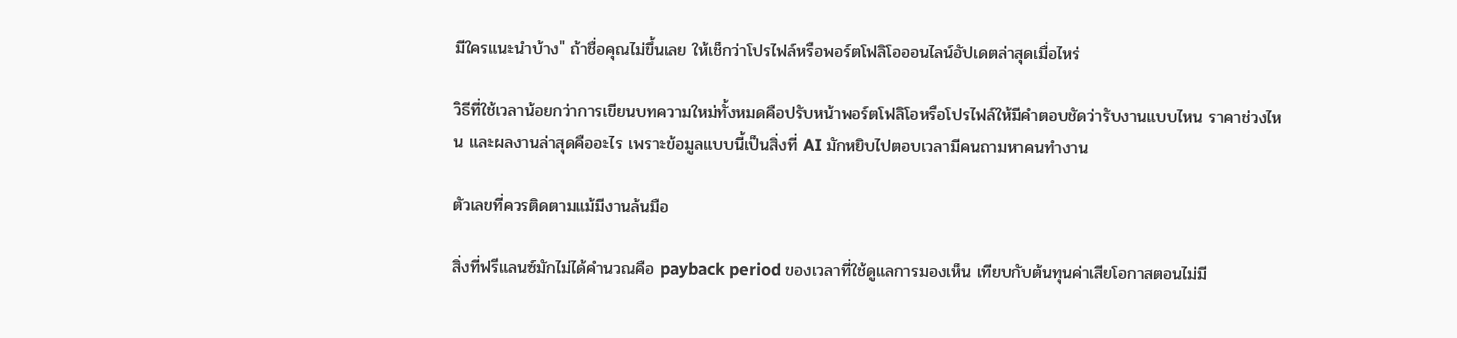มีใครแนะนำบ้าง" ถ้าชื่อคุณไม่ขึ้นเลย ให้เช็กว่าโปรไฟล์หรือพอร์ตโฟลิโอออนไลน์อัปเดตล่าสุดเมื่อไหร่

วิธีที่ใช้เวลาน้อยกว่าการเขียนบทความใหม่ทั้งหมดคือปรับหน้าพอร์ตโฟลิโอหรือโปรไฟล์ให้มีคำตอบชัดว่ารับงานแบบไหน ราคาช่วงไหน และผลงานล่าสุดคืออะไร เพราะข้อมูลแบบนี้เป็นสิ่งที่ AI มักหยิบไปตอบเวลามีคนถามหาคนทำงาน

ตัวเลขที่ควรติดตามแม้มีงานล้นมือ

สิ่งที่ฟรีแลนซ์มักไม่ได้คำนวณคือ payback period ของเวลาที่ใช้ดูแลการมองเห็น เทียบกับต้นทุนค่าเสียโอกาสตอนไม่มี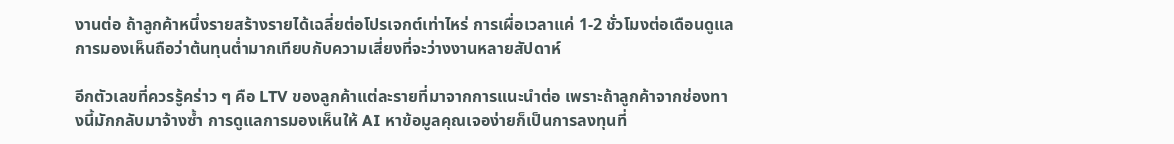งานต่อ ถ้าลูกค้าหนึ่งรายสร้างรายได้เฉลี่ยต่อโปรเจกต์เท่าไหร่ การเผื่อเวลาแค่ 1-2 ชั่วโมงต่อเดือนดูแลการมองเห็นถือว่าต้นทุนต่ำมากเทียบกับความเสี่ยงที่จะว่างงานหลายสัปดาห์

อีกตัวเลขที่ควรรู้คร่าว ๆ คือ LTV ของลูกค้าแต่ละรายที่มาจากการแนะนำต่อ เพราะถ้าลูกค้าจากช่องทางนี้มักกลับมาจ้างซ้ำ การดูแลการมองเห็นให้ AI หาข้อมูลคุณเจอง่ายก็เป็นการลงทุนที่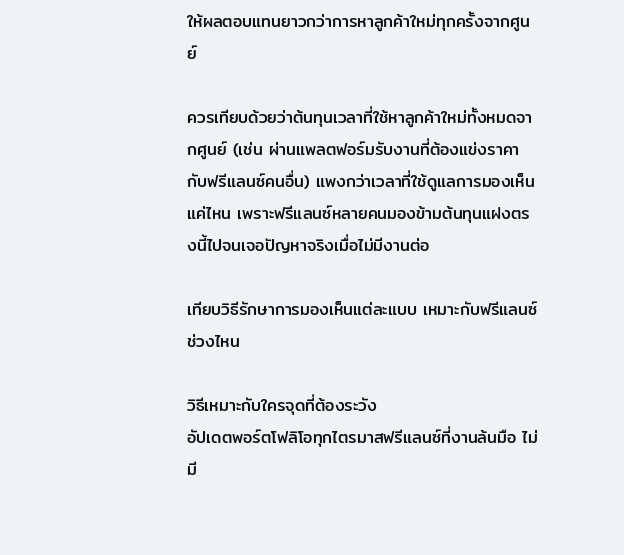ให้ผลตอบแทนยาวกว่าการหาลูกค้าใหม่ทุกครั้งจากศูนย์

ควรเทียบด้วยว่าต้นทุนเวลาที่ใช้หาลูกค้าใหม่ทั้งหมดจากศูนย์ (เช่น ผ่านแพลตฟอร์มรับงานที่ต้องแข่งราคากับฟรีแลนซ์คนอื่น) แพงกว่าเวลาที่ใช้ดูแลการมองเห็นแค่ไหน เพราะฟรีแลนซ์หลายคนมองข้ามต้นทุนแฝงตรงนี้ไปจนเจอปัญหาจริงเมื่อไม่มีงานต่อ

เทียบวิธีรักษาการมองเห็นแต่ละแบบ เหมาะกับฟรีแลนซ์ช่วงไหน

วิธีเหมาะกับใครจุดที่ต้องระวัง
อัปเดตพอร์ตโฟลิโอทุกไตรมาสฟรีแลนซ์ที่งานล้นมือ ไม่มี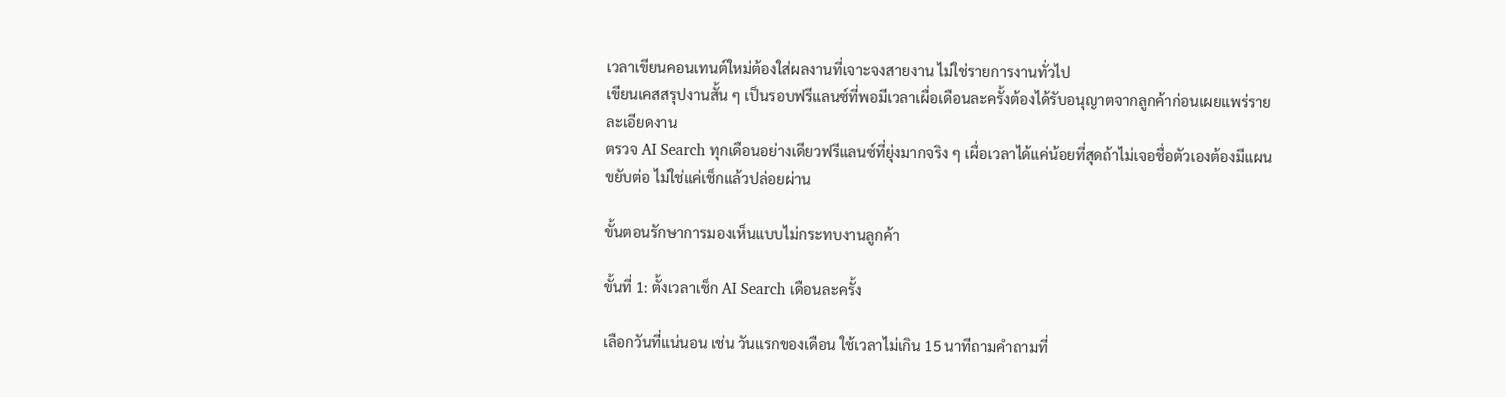เวลาเขียนคอนเทนต์ใหม่ต้องใส่ผลงานที่เจาะจงสายงาน ไม่ใช่รายการงานทั่วไป
เขียนเคสสรุปงานสั้น ๆ เป็นรอบฟรีแลนซ์ที่พอมีเวลาเผื่อเดือนละครั้งต้องได้รับอนุญาตจากลูกค้าก่อนเผยแพร่รายละเอียดงาน
ตรวจ AI Search ทุกเดือนอย่างเดียวฟรีแลนซ์ที่ยุ่งมากจริง ๆ เผื่อเวลาได้แค่น้อยที่สุดถ้าไม่เจอชื่อตัวเองต้องมีแผนขยับต่อ ไม่ใช่แค่เช็กแล้วปล่อยผ่าน

ขั้นตอนรักษาการมองเห็นแบบไม่กระทบงานลูกค้า

ขั้นที่ 1: ตั้งเวลาเช็ก AI Search เดือนละครั้ง

เลือกวันที่แน่นอน เช่น วันแรกของเดือน ใช้เวลาไม่เกิน 15 นาทีถามคำถามที่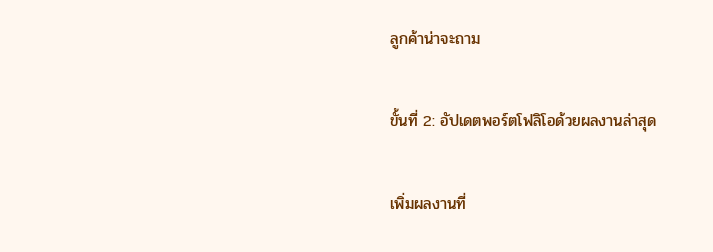ลูกค้าน่าจะถาม

ขั้นที่ 2: อัปเดตพอร์ตโฟลิโอด้วยผลงานล่าสุด

เพิ่มผลงานที่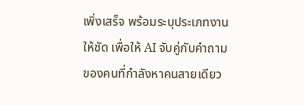เพิ่งเสร็จ พร้อมระบุประเภทงานให้ชัด เพื่อให้ AI จับคู่กับคำถามของคนที่กำลังหาคนสายเดียว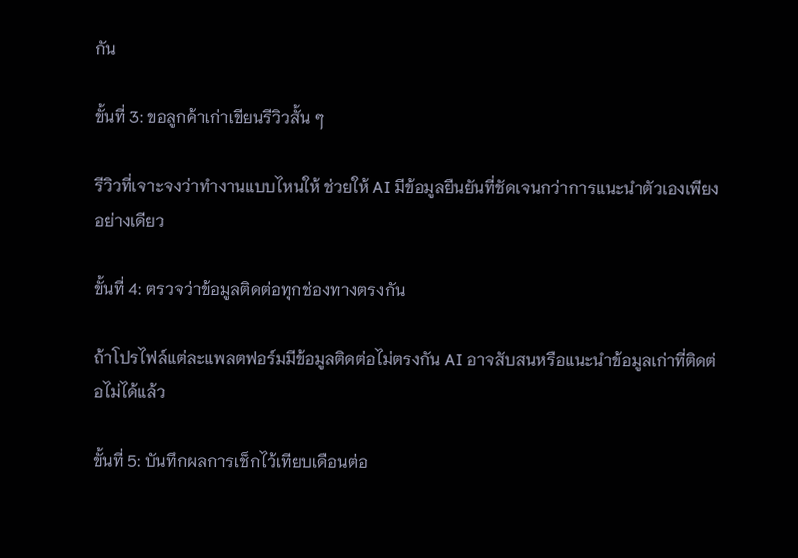กัน

ขั้นที่ 3: ขอลูกค้าเก่าเขียนรีวิวสั้น ๆ

รีวิวที่เจาะจงว่าทำงานแบบไหนให้ ช่วยให้ AI มีข้อมูลยืนยันที่ชัดเจนกว่าการแนะนำตัวเองเพียงอย่างเดียว

ขั้นที่ 4: ตรวจว่าข้อมูลติดต่อทุกช่องทางตรงกัน

ถ้าโปรไฟล์แต่ละแพลตฟอร์มมีข้อมูลติดต่อไม่ตรงกัน AI อาจสับสนหรือแนะนำข้อมูลเก่าที่ติดต่อไม่ได้แล้ว

ขั้นที่ 5: บันทึกผลการเช็กไว้เทียบเดือนต่อ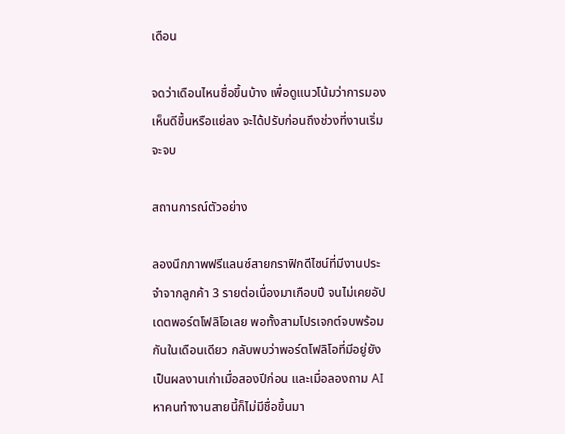เดือน

จดว่าเดือนไหนชื่อขึ้นบ้าง เพื่อดูแนวโน้มว่าการมองเห็นดีขึ้นหรือแย่ลง จะได้ปรับก่อนถึงช่วงที่งานเริ่มจะจบ

สถานการณ์ตัวอย่าง

ลองนึกภาพฟรีแลนซ์สายกราฟิกดีไซน์ที่มีงานประจำจากลูกค้า 3 รายต่อเนื่องมาเกือบปี จนไม่เคยอัปเดตพอร์ตโฟลิโอเลย พอทั้งสามโปรเจกต์จบพร้อมกันในเดือนเดียว กลับพบว่าพอร์ตโฟลิโอที่มีอยู่ยังเป็นผลงานเก่าเมื่อสองปีก่อน และเมื่อลองถาม AI หาคนทำงานสายนี้ก็ไม่มีชื่อขึ้นมา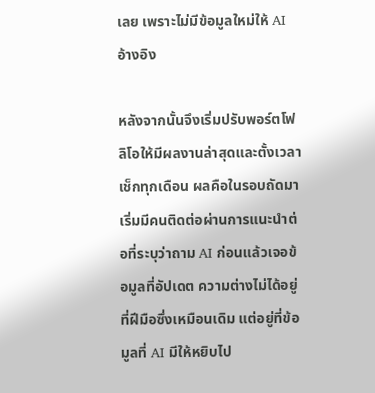เลย เพราะไม่มีข้อมูลใหม่ให้ AI อ้างอิง

หลังจากนั้นจึงเริ่มปรับพอร์ตโฟลิโอให้มีผลงานล่าสุดและตั้งเวลาเช็กทุกเดือน ผลคือในรอบถัดมาเริ่มมีคนติดต่อผ่านการแนะนำต่อที่ระบุว่าถาม AI ก่อนแล้วเจอข้อมูลที่อัปเดต ความต่างไม่ได้อยู่ที่ฝีมือซึ่งเหมือนเดิม แต่อยู่ที่ข้อมูลที่ AI มีให้หยิบไป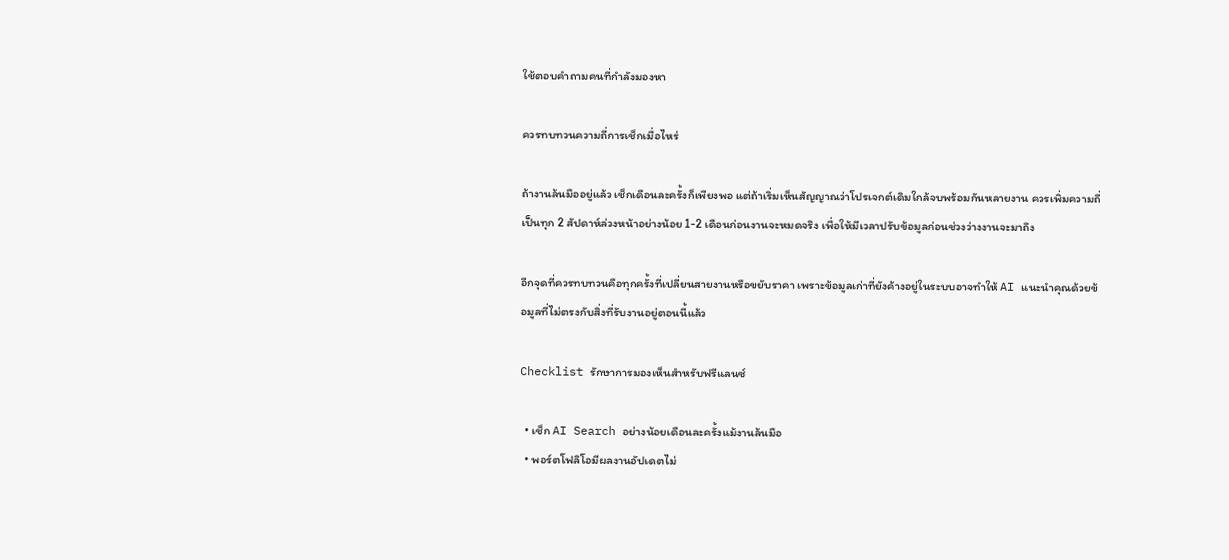ใช้ตอบคำถามคนที่กำลังมองหา

ควรทบทวนความถี่การเช็กเมื่อไหร่

ถ้างานล้นมืออยู่แล้ว เช็กเดือนละครั้งก็เพียงพอ แต่ถ้าเริ่มเห็นสัญญาณว่าโปรเจกต์เดิมใกล้จบพร้อมกันหลายงาน ควรเพิ่มความถี่เป็นทุก 2 สัปดาห์ล่วงหน้าอย่างน้อย 1-2 เดือนก่อนงานจะหมดจริง เพื่อให้มีเวลาปรับข้อมูลก่อนช่วงว่างงานจะมาถึง

อีกจุดที่ควรทบทวนคือทุกครั้งที่เปลี่ยนสายงานหรือขยับราคา เพราะข้อมูลเก่าที่ยังค้างอยู่ในระบบอาจทำให้ AI แนะนำคุณด้วยข้อมูลที่ไม่ตรงกับสิ่งที่รับงานอยู่ตอนนี้แล้ว

Checklist รักษาการมองเห็นสำหรับฟรีแลนซ์

  • เช็ก AI Search อย่างน้อยเดือนละครั้งแม้งานล้นมือ
  • พอร์ตโฟลิโอมีผลงานอัปเดตไม่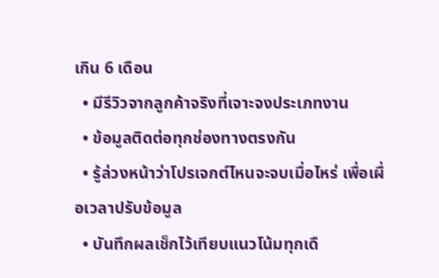เกิน 6 เดือน
  • มีรีวิวจากลูกค้าจริงที่เจาะจงประเภทงาน
  • ข้อมูลติดต่อทุกช่องทางตรงกัน
  • รู้ล่วงหน้าว่าโปรเจกต์ไหนจะจบเมื่อไหร่ เพื่อเผื่อเวลาปรับข้อมูล
  • บันทึกผลเช็กไว้เทียบแนวโน้มทุกเดื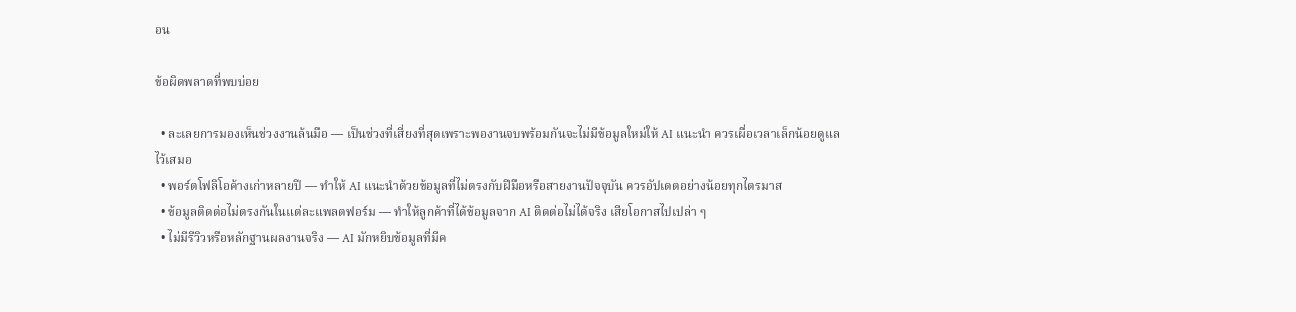อน

ข้อผิดพลาดที่พบบ่อย

  • ละเลยการมองเห็นช่วงงานล้นมือ — เป็นช่วงที่เสี่ยงที่สุดเพราะพองานจบพร้อมกันจะไม่มีข้อมูลใหม่ให้ AI แนะนำ ควรเผื่อเวลาเล็กน้อยดูแลไว้เสมอ
  • พอร์ตโฟลิโอค้างเก่าหลายปี — ทำให้ AI แนะนำด้วยข้อมูลที่ไม่ตรงกับฝีมือหรือสายงานปัจจุบัน ควรอัปเดตอย่างน้อยทุกไตรมาส
  • ข้อมูลติดต่อไม่ตรงกันในแต่ละแพลตฟอร์ม — ทำให้ลูกค้าที่ได้ข้อมูลจาก AI ติดต่อไม่ได้จริง เสียโอกาสไปเปล่า ๆ
  • ไม่มีรีวิวหรือหลักฐานผลงานจริง — AI มักหยิบข้อมูลที่มีค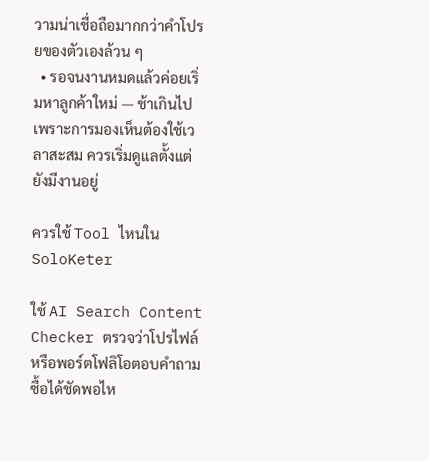วามน่าเชื่อถือมากกว่าคำโปรยของตัวเองล้วน ๆ
  • รอจนงานหมดแล้วค่อยเริ่มหาลูกค้าใหม่ — ช้าเกินไปเพราะการมองเห็นต้องใช้เวลาสะสม ควรเริ่มดูแลตั้งแต่ยังมีงานอยู่

ควรใช้ Tool ไหนใน SoloKeter

ใช้ AI Search Content Checker ตรวจว่าโปรไฟล์หรือพอร์ตโฟลิโอตอบคำถามซื้อได้ชัดพอไห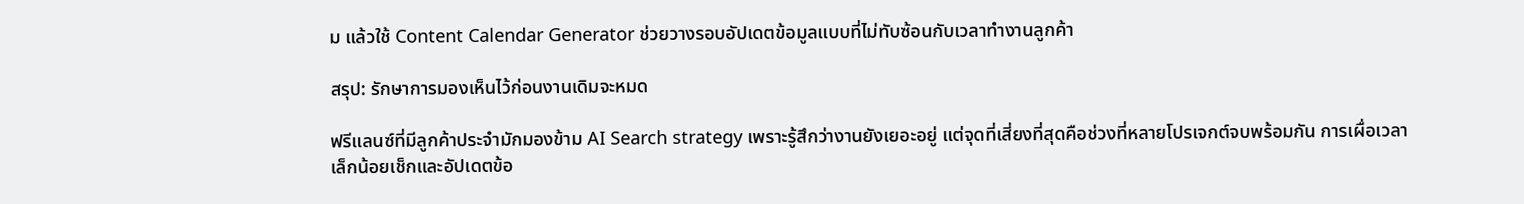ม แล้วใช้ Content Calendar Generator ช่วยวางรอบอัปเดตข้อมูลแบบที่ไม่ทับซ้อนกับเวลาทำงานลูกค้า

สรุป: รักษาการมองเห็นไว้ก่อนงานเดิมจะหมด

ฟรีแลนซ์ที่มีลูกค้าประจำมักมองข้าม AI Search strategy เพราะรู้สึกว่างานยังเยอะอยู่ แต่จุดที่เสี่ยงที่สุดคือช่วงที่หลายโปรเจกต์จบพร้อมกัน การเผื่อเวลาเล็กน้อยเช็กและอัปเดตข้อ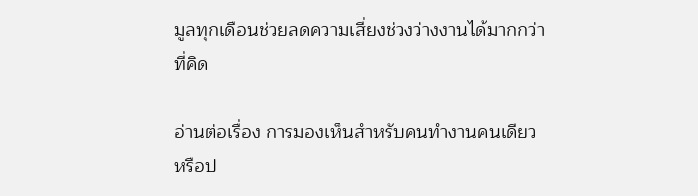มูลทุกเดือนช่วยลดความเสี่ยงช่วงว่างงานได้มากกว่าที่คิด

อ่านต่อเรื่อง การมองเห็นสำหรับคนทำงานคนเดียว หรือป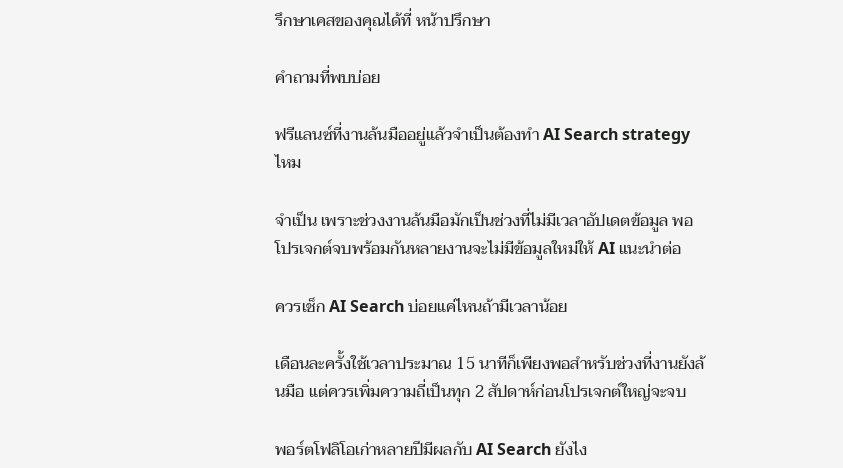รึกษาเคสของคุณได้ที่ หน้าปรึกษา

คำถามที่พบบ่อย

ฟรีแลนซ์ที่งานล้นมืออยู่แล้วจำเป็นต้องทำ AI Search strategy ไหม

จำเป็น เพราะช่วงงานล้นมือมักเป็นช่วงที่ไม่มีเวลาอัปเดตข้อมูล พอโปรเจกต์จบพร้อมกันหลายงานจะไม่มีข้อมูลใหม่ให้ AI แนะนำต่อ

ควรเช็ก AI Search บ่อยแค่ไหนถ้ามีเวลาน้อย

เดือนละครั้งใช้เวลาประมาณ 15 นาทีก็เพียงพอสำหรับช่วงที่งานยังล้นมือ แต่ควรเพิ่มความถี่เป็นทุก 2 สัปดาห์ก่อนโปรเจกต์ใหญ่จะจบ

พอร์ตโฟลิโอเก่าหลายปีมีผลกับ AI Search ยังไง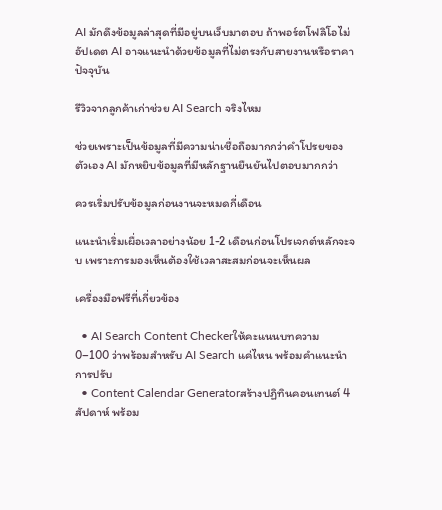AI มักดึงข้อมูลล่าสุดที่มีอยู่บนเว็บมาตอบ ถ้าพอร์ตโฟลิโอไม่อัปเดต AI อาจแนะนำด้วยข้อมูลที่ไม่ตรงกับสายงานหรือราคาปัจจุบัน

รีวิวจากลูกค้าเก่าช่วย AI Search จริงไหม

ช่วยเพราะเป็นข้อมูลที่มีความน่าเชื่อถือมากกว่าคำโปรยของตัวเอง AI มักหยิบข้อมูลที่มีหลักฐานยืนยันไปตอบมากกว่า

ควรเริ่มปรับข้อมูลก่อนงานจะหมดกี่เดือน

แนะนำเริ่มเผื่อเวลาอย่างน้อย 1-2 เดือนก่อนโปรเจกต์หลักจะจบ เพราะการมองเห็นต้องใช้เวลาสะสมก่อนจะเห็นผล

เครื่องมือฟรีที่เกี่ยวข้อง

  • AI Search Content Checkerให้คะแนนบทความ 0–100 ว่าพร้อมสำหรับ AI Search แค่ไหน พร้อมคำแนะนำการปรับ
  • Content Calendar Generatorสร้างปฏิทินคอนเทนต์ 4 สัปดาห์ พร้อม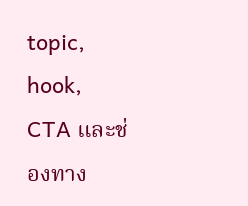topic, hook, CTA และช่องทาง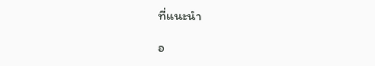ที่แนะนำ

อ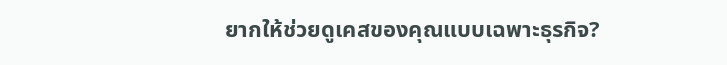ยากให้ช่วยดูเคสของคุณแบบเฉพาะธุรกิจ?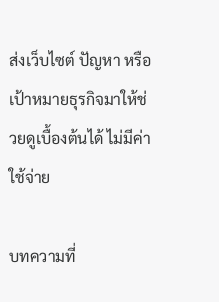ส่งเว็บไซต์ ปัญหา หรือเป้าหมายธุรกิจมาให้ช่วยดูเบื้องต้นได้ ไม่มีค่าใช้จ่าย

บทความที่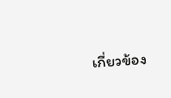เกี่ยวข้อง